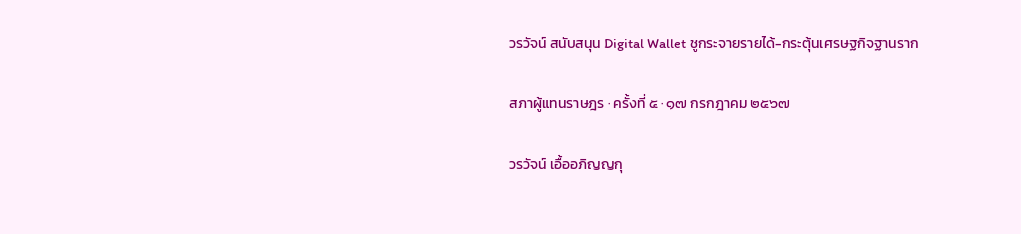วรวัจน์ สนับสนุน Digital Wallet ชูกระจายรายได้-กระตุ้นเศรษฐกิจฐานราก

สภาผู้แทนราษฎร · ครั้งที่ ๕ · ๑๗ กรกฎาคม ๒๕๖๗

วรวัจน์ เอื้ออภิญญกุ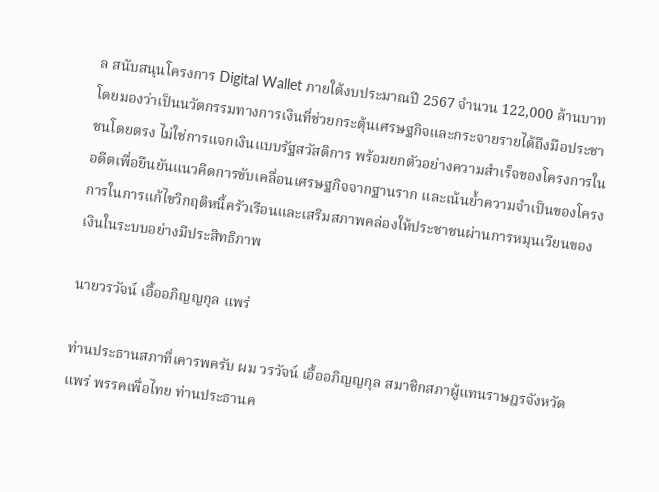ล สนับสนุนโครงการ Digital Wallet ภายใต้งบประมาณปี 2567 จำนวน 122,000 ล้านบาท โดยมองว่าเป็นนวัตกรรมทางการเงินที่ช่วยกระตุ้นเศรษฐกิจและกระจายรายได้ถึงมือประชาชนโดยตรง ไม่ใช่การแจกเงินแบบรัฐสวัสดิการ พร้อมยกตัวอย่างความสำเร็จของโครงการในอดีตเพื่อยืนยันแนวคิดการขับเคลื่อนเศรษฐกิจจากฐานราก และเน้นย้ำความจำเป็นของโครงการในการแก้ไขวิกฤติหนี้ครัวเรือนและเสริมสภาพคล่องให้ประชาชนผ่านการหมุนเวียนของเงินในระบบอย่างมีประสิทธิภาพ

นายวรวัจน์ เอื้ออภิญญกุล แพร่

ท่านประธานสภาที่เคารพครับ ผม วรวัจน์ เอื้ออภิญญกุล สมาชิกสภาผู้แทนราษฎรจังหวัดแพร่ พรรคเพื่อไทย ท่านประธานค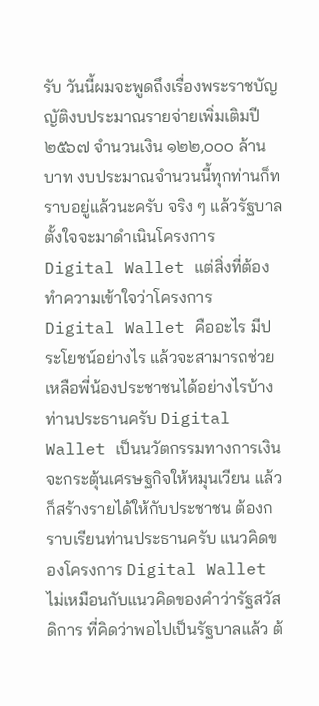รับ วันนี้ผมจะพูดถึงเรื่องพระราชบัญญัติงบประมาณรายจ่ายเพิ่มเติมปี ๒๕๖๗ จำนวนเงิน ๑๒๒,๐๐๐ ล้านบาท งบประมาณจำนวนนี้ทุกท่านก็ทราบอยู่แล้วนะครับ จริง ๆ แล้วรัฐบาล ตั้งใจจะมาดำเนินโครงการ Digital Wallet แต่สิ่งที่ต้องทำความเข้าใจว่าโครงการ Digital Wallet คืออะไร มีประโยชน์อย่างไร แล้วจะสามารถช่วยเหลือพี่น้องประชาชนได้อย่างไรบ้าง ท่านประธานครับ Digital Wallet เป็นนวัตกรรมทางการเงินจะกระตุ้นเศรษฐกิจให้หมุนเวียน แล้วก็สร้างรายได้ให้กับประชาชน ต้องกราบเรียนท่านประธานครับ แนวคิดของโครงการ Digital Wallet ไม่เหมือนกับแนวคิดของคำว่ารัฐสวัสดิการ ที่คิดว่าพอไปเป็นรัฐบาลแล้ว ต้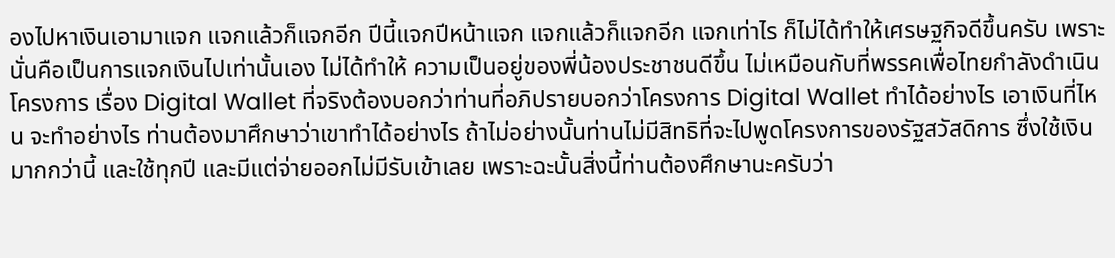องไปหาเงินเอามาแจก แจกแล้วก็แจกอีก ปีนี้แจกปีหน้าแจก แจกแล้วก็แจกอีก แจกเท่าไร ก็ไม่ได้ทำให้เศรษฐกิจดีขึ้นครับ เพราะนั่นคือเป็นการแจกเงินไปเท่านั้นเอง ไม่ได้ทำให้ ความเป็นอยู่ของพี่น้องประชาชนดีขึ้น ไม่เหมือนกับที่พรรคเพื่อไทยกำลังดำเนินโครงการ เรื่อง Digital Wallet ที่จริงต้องบอกว่าท่านที่อภิปรายบอกว่าโครงการ Digital Wallet ทำได้อย่างไร เอาเงินที่ไหน จะทำอย่างไร ท่านต้องมาศึกษาว่าเขาทำได้อย่างไร ถ้าไม่อย่างนั้นท่านไม่มีสิทธิที่จะไปพูดโครงการของรัฐสวัสดิการ ซึ่งใช้เงินมากกว่านี้ และใช้ทุกปี และมีแต่จ่ายออกไม่มีรับเข้าเลย เพราะฉะนั้นสิ่งนี้ท่านต้องศึกษานะครับว่า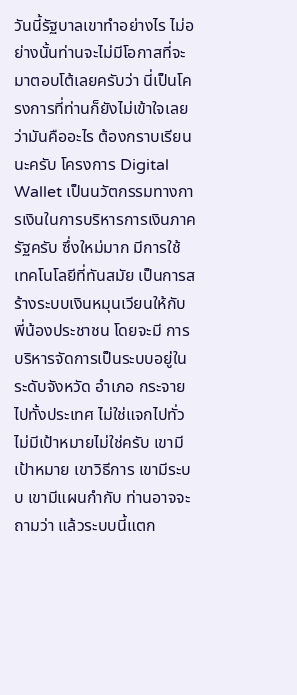วันนี้รัฐบาลเขาทำอย่างไร ไม่อย่างนั้นท่านจะไม่มีโอกาสที่จะมาตอบโต้เลยครับว่า นี่เป็นโครงการที่ท่านก็ยังไม่เข้าใจเลยว่ามันคืออะไร ต้องกราบเรียนนะครับ โครงการ Digital Wallet เป็นนวัตกรรมทางการเงินในการบริหารการเงินภาครัฐครับ ซึ่งใหม่มาก มีการใช้ เทคโนโลยีที่ทันสมัย เป็นการสร้างระบบเงินหมุนเวียนให้กับพี่น้องประชาชน โดยจะมี การบริหารจัดการเป็นระบบอยู่ในระดับจังหวัด อำเภอ กระจายไปทั้งประเทศ ไม่ใช่แจกไปทั่ว ไม่มีเป้าหมายไม่ใช่ครับ เขามีเป้าหมาย เขาวิธีการ เขามีระบบ เขามีแผนกำกับ ท่านอาจจะถามว่า แล้วระบบนี้แตก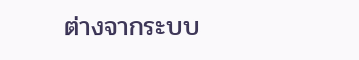ต่างจากระบบ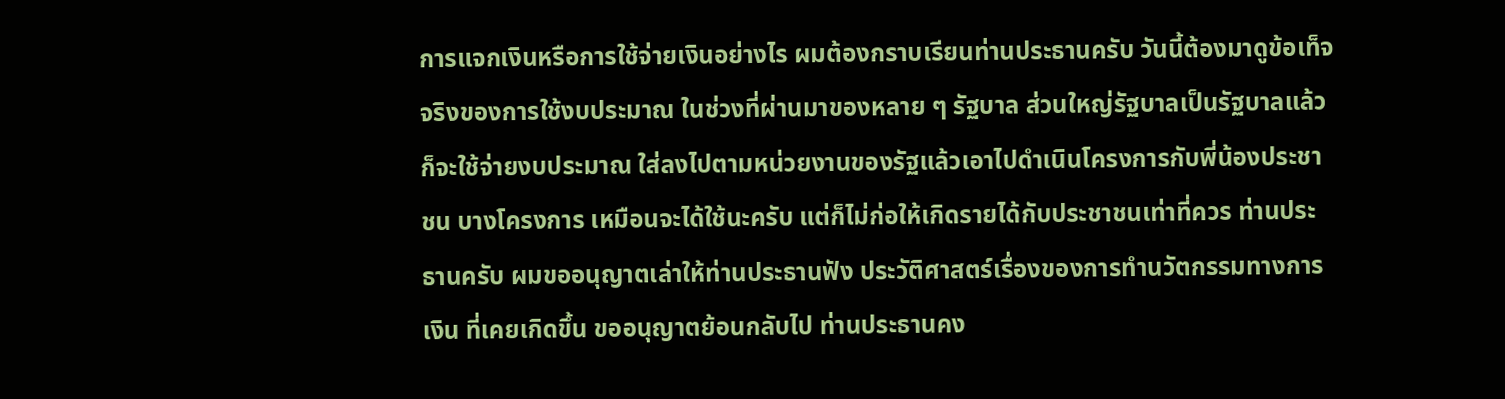การแจกเงินหรือการใช้จ่ายเงินอย่างไร ผมต้องกราบเรียนท่านประธานครับ วันนี้ต้องมาดูข้อเท็จจริงของการใช้งบประมาณ ในช่วงที่ผ่านมาของหลาย ๆ รัฐบาล ส่วนใหญ่รัฐบาลเป็นรัฐบาลแล้วก็จะใช้จ่ายงบประมาณ ใส่ลงไปตามหน่วยงานของรัฐแล้วเอาไปดำเนินโครงการกับพี่น้องประชาชน บางโครงการ เหมือนจะได้ใช้นะครับ แต่ก็ไม่ก่อให้เกิดรายได้กับประชาชนเท่าที่ควร ท่านประธานครับ ผมขออนุญาตเล่าให้ท่านประธานฟัง ประวัติศาสตร์เรื่องของการทำนวัตกรรมทางการเงิน ที่เคยเกิดขึ้น ขออนุญาตย้อนกลับไป ท่านประธานคง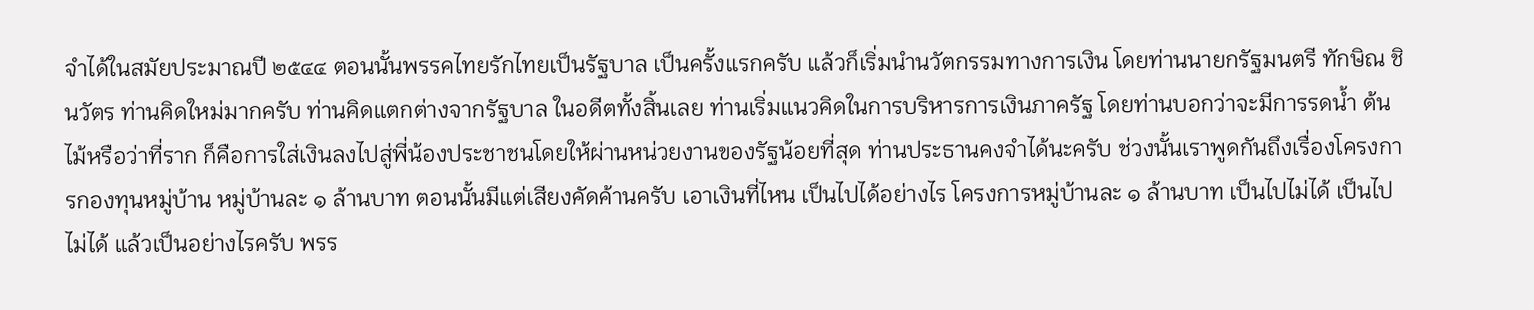จำได้ในสมัยประมาณปี ๒๕๔๔ ตอนนั้นพรรคไทยรักไทยเป็นรัฐบาล เป็นครั้งแรกครับ แล้วก็เริ่มนำนวัตกรรมทางการเงิน โดยท่านนายกรัฐมนตรี ทักษิณ ชินวัตร ท่านคิดใหม่มากครับ ท่านคิดแตกต่างจากรัฐบาล ในอดีตทั้งสิ้นเลย ท่านเริ่มแนวคิดในการบริหารการเงินภาครัฐ โดยท่านบอกว่าจะมีการรดน้ำ ต้นไม้หรือว่าที่ราก ก็คือการใส่เงินลงไปสู่พี่น้องประชาชนโดยให้ผ่านหน่วยงานของรัฐน้อยที่สุด ท่านประธานคงจำได้นะครับ ช่วงนั้นเราพูดกันถึงเรื่องโครงการกองทุนหมู่บ้าน หมู่บ้านละ ๑ ล้านบาท ตอนนั้นมีแต่เสียงคัดค้านครับ เอาเงินที่ไหน เป็นไปได้อย่างไร โครงการหมู่บ้านละ ๑ ล้านบาท เป็นไปไม่ได้ เป็นไปไม่ได้ แล้วเป็นอย่างไรครับ พรร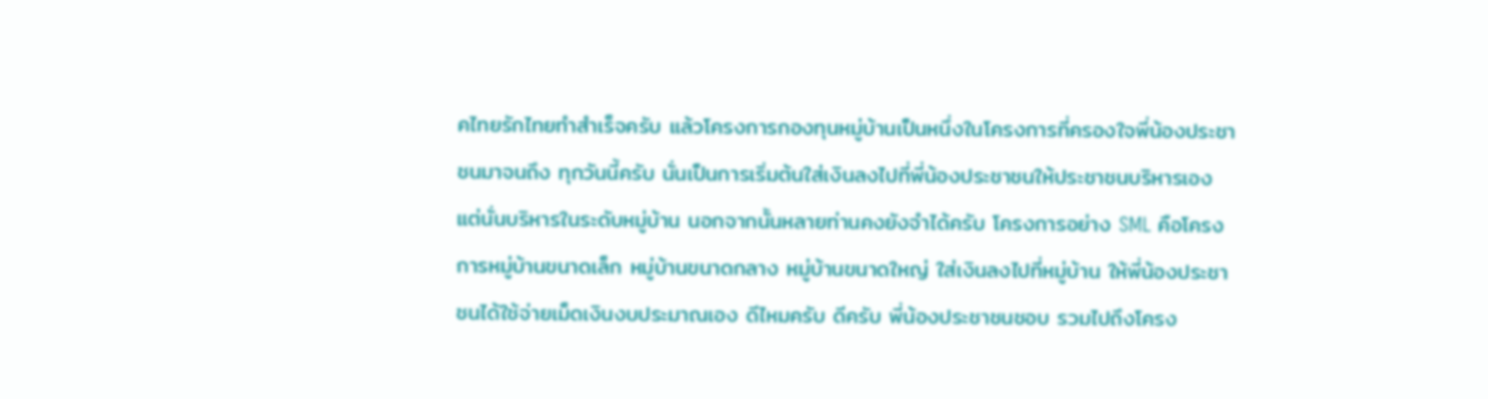คไทยรักไทยทำสำเร็จครับ แล้วโครงการกองทุนหมู่บ้านเป็นหนึ่งในโครงการที่ครองใจพี่น้องประชาชนมาจนถึง ทุกวันนี้ครับ นั่นเป็นการเริ่มต้นใส่เงินลงไปที่พี่น้องประชาชนให้ประชาชนบริหารเอง แต่นั่นบริหารในระดับหมู่บ้าน นอกจากนั้นหลายท่านคงยังจำได้ครับ โครงการอย่าง SML คือโครงการหมู่บ้านขนาดเล็ก หมู่บ้านขนาดกลาง หมู่บ้านขนาดใหญ่ ใส่เงินลงไปที่หมู่บ้าน ให้พี่น้องประชาชนได้ใช้จ่ายเม็ดเงินงบประมาณเอง ดีไหมครับ ดีครับ พี่น้องประชาชนชอบ รวมไปถึงโครง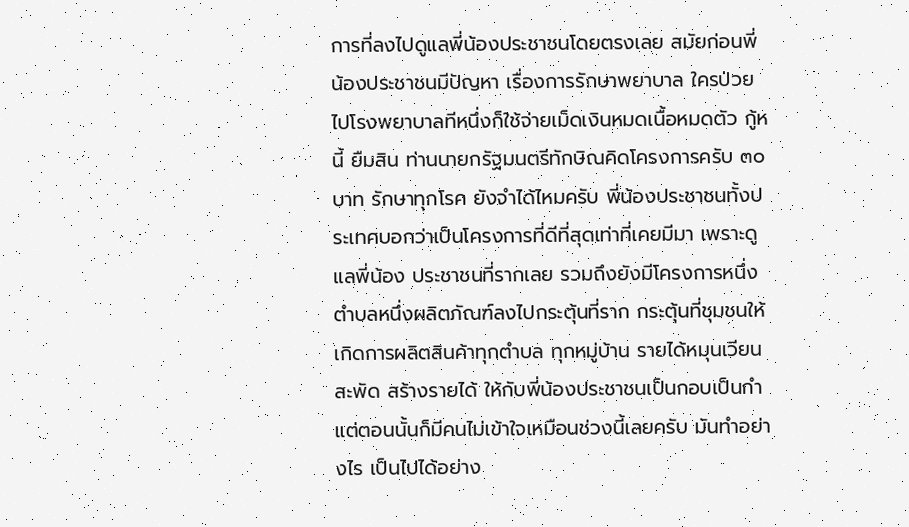การที่ลงไปดูแลพี่น้องประชาชนโดยตรงเลย สมัยก่อนพี่น้องประชาชนมีปัญหา เรื่องการรักษาพยาบาล ใครป่วยไปโรงพยาบาลทีหนึ่งก็ใช้จ่ายเม็ดเงินหมดเนื้อหมดตัว กู้หนี้ ยืมสิน ท่านนายกรัฐมนตรีทักษิณคิดโครงการครับ ๓๐ บาท รักษาทุกโรค ยังจำได้ไหมครับ พี่น้องประชาชนทั้งประเทศบอกว่าเป็นโครงการที่ดีที่สุดเท่าที่เคยมีมา เพราะดูแลพี่น้อง ประชาชนที่รากเลย รวมถึงยังมีโครงการหนึ่งตำบลหนึ่งผลิตภัณฑ์ลงไปกระตุ้นที่ราก กระตุ้นที่ชุมชนให้เกิดการผลิตสินค้าทุกตำบล ทุกหมู่บ้าน รายได้หมุนเวียนสะพัด สร้างรายได้ ให้กับพี่น้องประชาชนเป็นกอบเป็นกำ แต่ตอนนั้นก็มีคนไม่เข้าใจเหมือนช่วงนี้เลยครับ มันทำอย่างไร เป็นไปได้อย่าง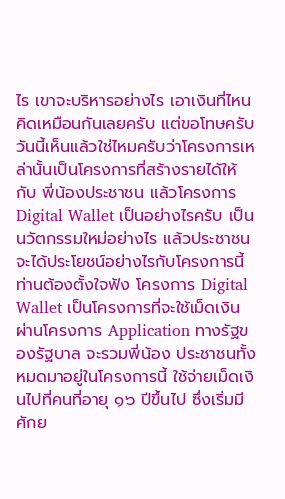ไร เขาจะบริหารอย่างไร เอาเงินที่ไหน คิดเหมือนกันเลยครับ แต่ขอโทษครับ วันนี้เห็นแล้วใช่ไหมครับว่าโครงการเหล่านั้นเป็นโครงการที่สร้างรายได้ให้กับ พี่น้องประชาชน แล้วโครงการ Digital Wallet เป็นอย่างไรครับ เป็นนวัตกรรมใหม่อย่างไร แล้วประชาชนจะได้ประโยชน์อย่างไรกับโครงการนี้ ท่านต้องตั้งใจฟัง โครงการ Digital Wallet เป็นโครงการที่จะใช้เม็ดเงินผ่านโครงการ Application ทางรัฐของรัฐบาล จะรวมพี่น้อง ประชาชนทั้งหมดมาอยู่ในโครงการนี้ ใช้จ่ายเม็ดเงินไปที่คนที่อายุ ๑๖ ปีขึ้นไป ซึ่งเริ่มมีศักย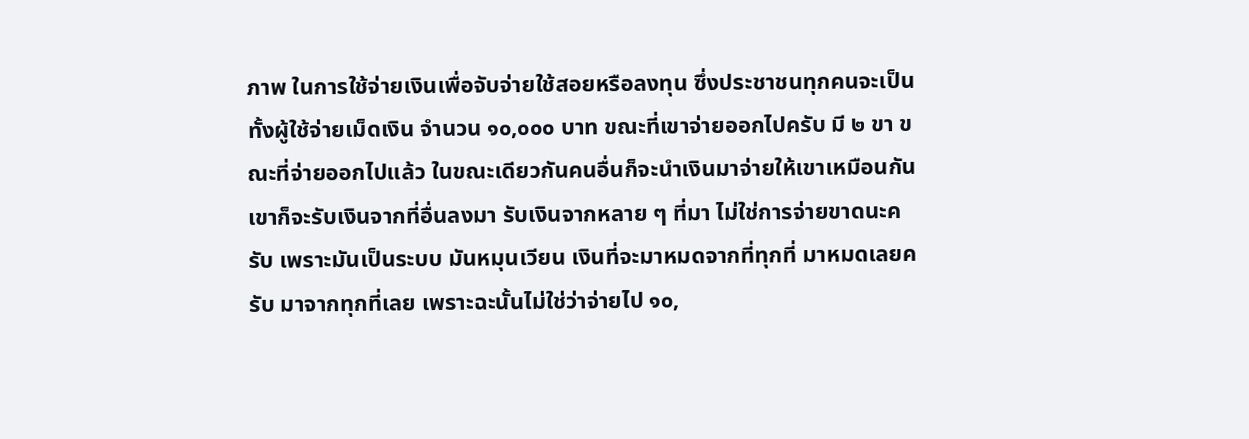ภาพ ในการใช้จ่ายเงินเพื่อจับจ่ายใช้สอยหรือลงทุน ซึ่งประชาชนทุกคนจะเป็นทั้งผู้ใช้จ่ายเม็ดเงิน จำนวน ๑๐,๐๐๐ บาท ขณะที่เขาจ่ายออกไปครับ มี ๒ ขา ขณะที่จ่ายออกไปแล้ว ในขณะเดียวกันคนอื่นก็จะนำเงินมาจ่ายให้เขาเหมือนกัน เขาก็จะรับเงินจากที่อื่นลงมา รับเงินจากหลาย ๆ ที่มา ไม่ใช่การจ่ายขาดนะครับ เพราะมันเป็นระบบ มันหมุนเวียน เงินที่จะมาหมดจากที่ทุกที่ มาหมดเลยครับ มาจากทุกที่เลย เพราะฉะนั้นไม่ใช่ว่าจ่ายไป ๑๐,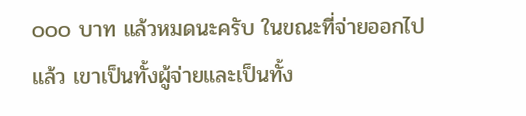๐๐๐ บาท แล้วหมดนะครับ ในขณะที่จ่ายออกไปแล้ว เขาเป็นทั้งผู้จ่ายและเป็นทั้ง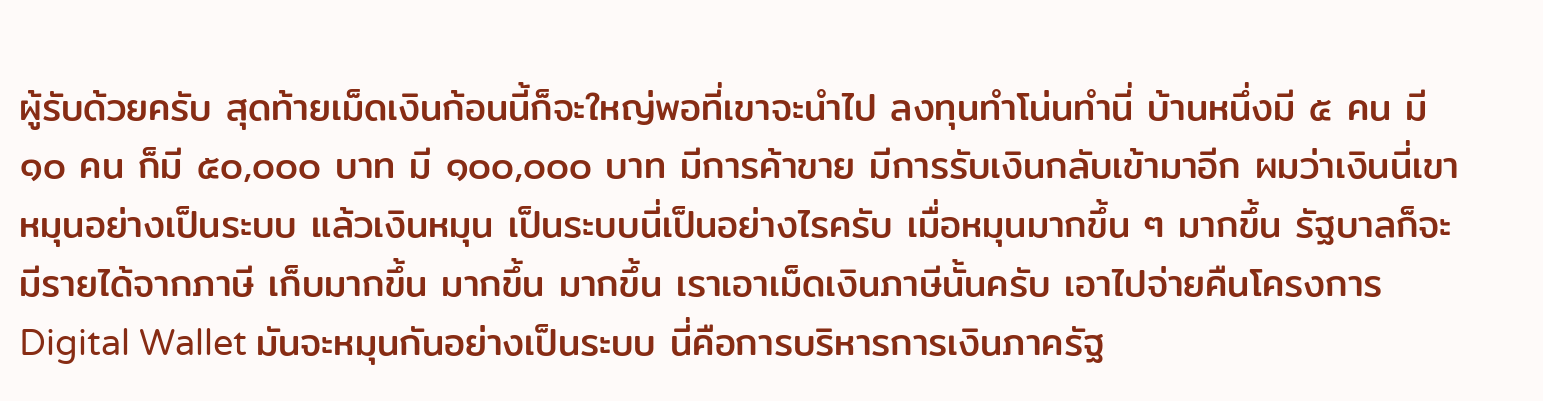ผู้รับด้วยครับ สุดท้ายเม็ดเงินก้อนนี้ก็จะใหญ่พอที่เขาจะนำไป ลงทุนทำโน่นทำนี่ บ้านหนึ่งมี ๕ คน มี ๑๐ คน ก็มี ๕๐,๐๐๐ บาท มี ๑๐๐,๐๐๐ บาท มีการค้าขาย มีการรับเงินกลับเข้ามาอีก ผมว่าเงินนี่เขาหมุนอย่างเป็นระบบ แล้วเงินหมุน เป็นระบบนี่เป็นอย่างไรครับ เมื่อหมุนมากขึ้น ๆ มากขึ้น รัฐบาลก็จะมีรายได้จากภาษี เก็บมากขึ้น มากขึ้น มากขึ้น เราเอาเม็ดเงินภาษีนั้นครับ เอาไปจ่ายคืนโครงการ Digital Wallet มันจะหมุนกันอย่างเป็นระบบ นี่คือการบริหารการเงินภาครัฐ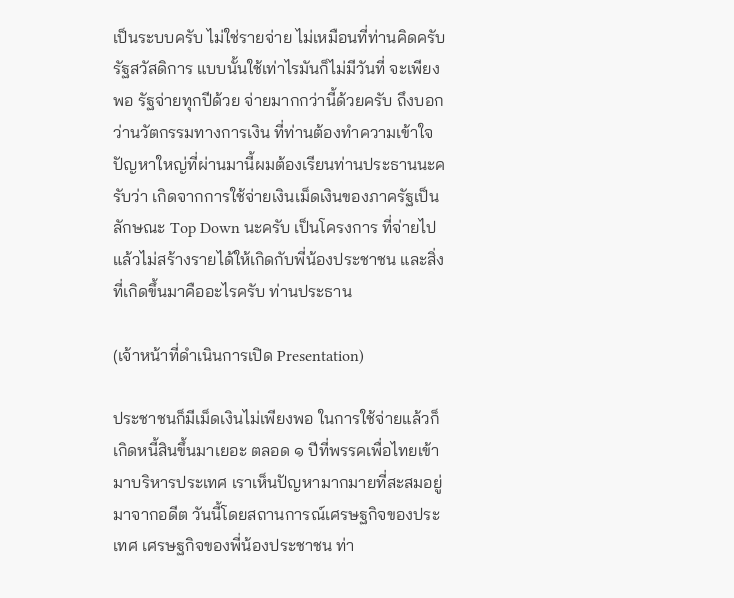เป็นระบบครับ ไม่ใช่รายจ่าย ไม่เหมือนที่ท่านคิดครับ รัฐสวัสดิการ แบบนั้นใช้เท่าไรมันก็ไม่มีวันที่ จะเพียงพอ รัฐจ่ายทุกปีด้วย จ่ายมากกว่านี้ด้วยครับ ถึงบอกว่านวัตกรรมทางการเงิน ที่ท่านต้องทำความเข้าใจ ปัญหาใหญ่ที่ผ่านมานี้ผมต้องเรียนท่านประธานนะครับว่า เกิดจากการใช้จ่ายเงินเม็ดเงินของภาครัฐเป็นลักษณะ Top Down นะครับ เป็นโครงการ ที่จ่ายไปแล้วไม่สร้างรายได้ให้เกิดกับพี่น้องประชาชน และสิ่งที่เกิดขึ้นมาคืออะไรครับ ท่านประธาน

(เจ้าหน้าที่ดำเนินการเปิด Presentation)

ประชาชนก็มีเม็ดเงินไม่เพียงพอ ในการใช้จ่ายแล้วก็เกิดหนี้สินขึ้นมาเยอะ ตลอด ๑ ปีที่พรรคเพื่อไทยเข้ามาบริหารประเทศ เราเห็นปัญหามากมายที่สะสมอยู่มาจากอดีต วันนี้โดยสถานการณ์เศรษฐกิจของประเทศ เศรษฐกิจของพี่น้องประชาชน ท่า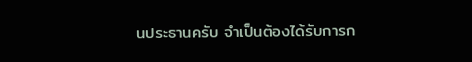นประธานครับ จำเป็นต้องได้รับการก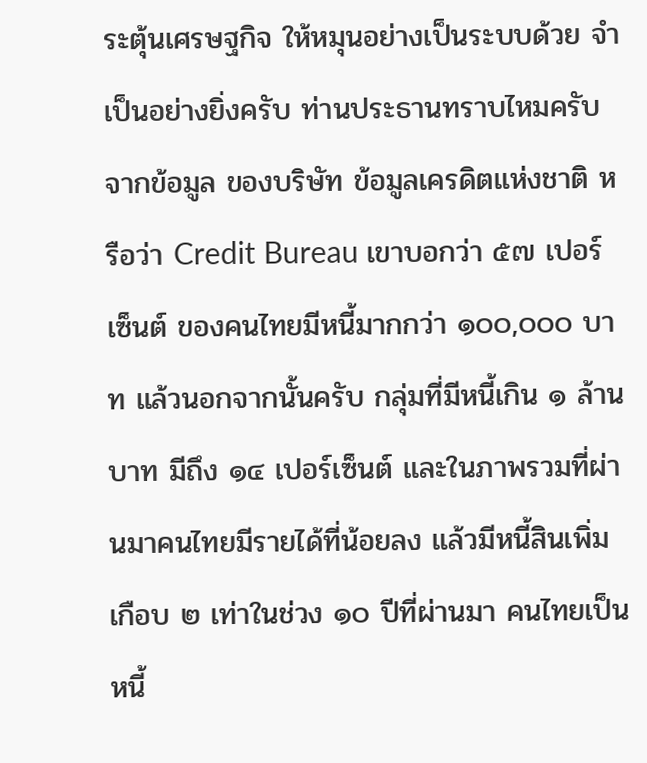ระตุ้นเศรษฐกิจ ให้หมุนอย่างเป็นระบบด้วย จำเป็นอย่างยิ่งครับ ท่านประธานทราบไหมครับ จากข้อมูล ของบริษัท ข้อมูลเครดิตแห่งชาติ หรือว่า Credit Bureau เขาบอกว่า ๕๗ เปอร์เซ็นต์ ของคนไทยมีหนี้มากกว่า ๑๐๐,๐๐๐ บาท แล้วนอกจากนั้นครับ กลุ่มที่มีหนี้เกิน ๑ ล้านบาท มีถึง ๑๔ เปอร์เซ็นต์ และในภาพรวมที่ผ่านมาคนไทยมีรายได้ที่น้อยลง แล้วมีหนี้สินเพิ่มเกือบ ๒ เท่าในช่วง ๑๐ ปีที่ผ่านมา คนไทยเป็นหนี้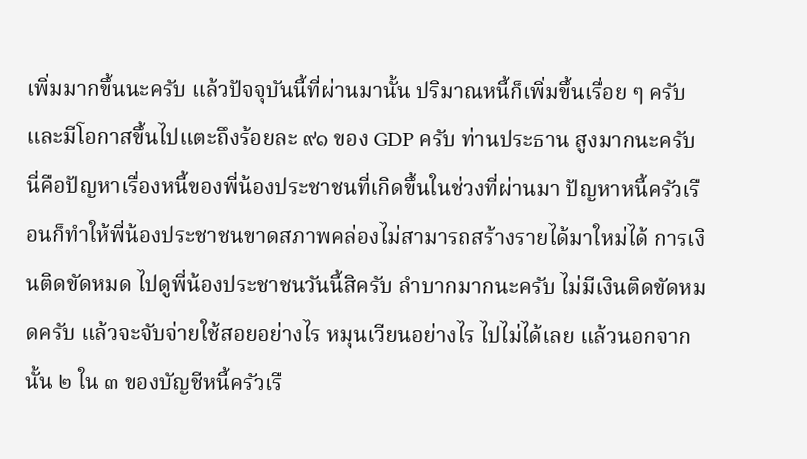เพิ่มมากขึ้นนะครับ แล้วปัจจุบันนี้ที่ผ่านมานั้น ปริมาณหนี้ก็เพิ่มขึ้นเรื่อย ๆ ครับ และมีโอกาสขึ้นไปแตะถึงร้อยละ ๙๑ ของ GDP ครับ ท่านประธาน สูงมากนะครับ นี่คือปัญหาเรื่องหนี้ของพี่น้องประชาชนที่เกิดขึ้นในช่วงที่ผ่านมา ปัญหาหนี้ครัวเรือนก็ทำให้พี่น้องประชาชนขาดสภาพคล่องไม่สามารถสร้างรายได้มาใหม่ได้ การเงินติดขัดหมด ไปดูพี่น้องประชาชนวันนี้สิครับ ลำบากมากนะครับ ไม่มีเงินติดขัดหมดครับ แล้วจะจับจ่ายใช้สอยอย่างไร หมุนเวียนอย่างไร ไปไม่ได้เลย แล้วนอกจากนั้น ๒ ใน ๓ ของบัญชีหนี้ครัวเรื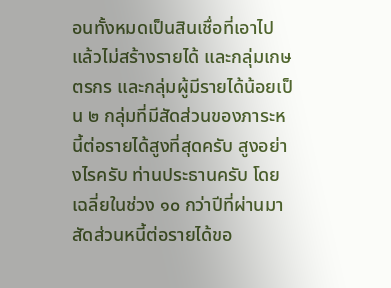อนทั้งหมดเป็นสินเชื่อที่เอาไปแล้วไม่สร้างรายได้ และกลุ่มเกษตรกร และกลุ่มผู้มีรายได้น้อยเป็น ๒ กลุ่มที่มีสัดส่วนของภาระหนี้ต่อรายได้สูงที่สุดครับ สูงอย่างไรครับ ท่านประธานครับ โดยเฉลี่ยในช่วง ๑๐ กว่าปีที่ผ่านมาสัดส่วนหนี้ต่อรายได้ขอ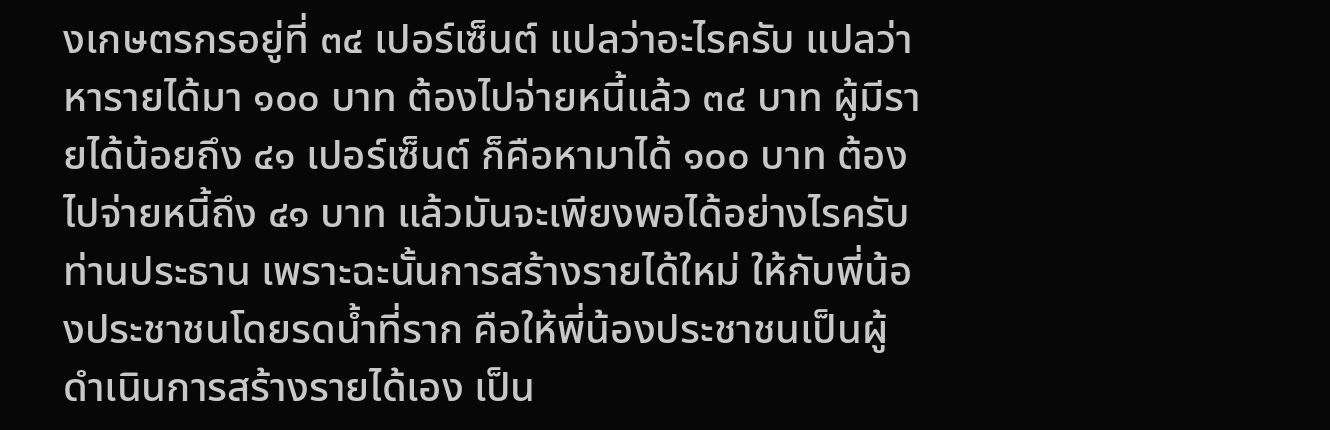งเกษตรกรอยู่ที่ ๓๔ เปอร์เซ็นต์ แปลว่าอะไรครับ แปลว่าหารายได้มา ๑๐๐ บาท ต้องไปจ่ายหนี้แล้ว ๓๔ บาท ผู้มีรายได้น้อยถึง ๔๑ เปอร์เซ็นต์ ก็คือหามาได้ ๑๐๐ บาท ต้องไปจ่ายหนี้ถึง ๔๑ บาท แล้วมันจะเพียงพอได้อย่างไรครับท่านประธาน เพราะฉะนั้นการสร้างรายได้ใหม่ ให้กับพี่น้องประชาชนโดยรดน้ำที่ราก คือให้พี่น้องประชาชนเป็นผู้ดำเนินการสร้างรายได้เอง เป็น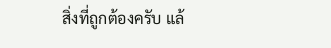สิ่งที่ถูกต้องครับ แล้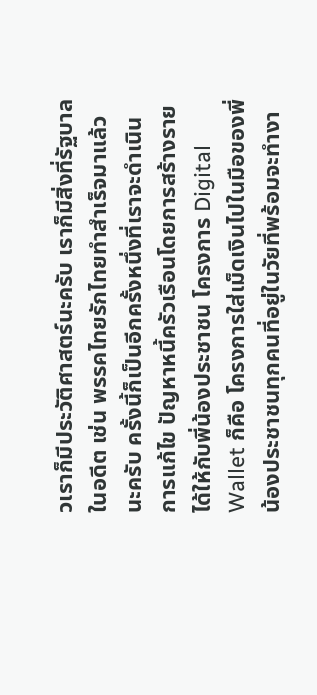วเราก็มีประวัติศาสตร์นะครับ เราก็มีสิ่งที่รัฐบาลในอดีต เช่น พรรคไทยรักไทยทำสำเร็จมาแล้วนะครับ ครั้งนี้ก็เป็นอีกครั้งหนึ่งที่เราจะดำเนินการแก้ไข ปัญหาหนี้ครัวเรือนโดยการสร้างรายได้ให้กับพี่น้องประชาชน โครงการ Digital Wallet ก็คือ โครงการใส่เม็ดเงินไปในมือของพี่น้องประชาชนทุกคนที่อยู่ในวัยที่พร้อมจะทำงา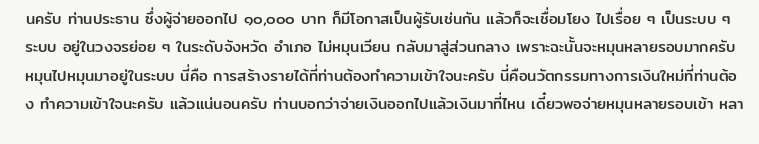นครับ ท่านประธาน ซึ่งผู้จ่ายออกไป ๑๐,๐๐๐ บาท ก็มีโอกาสเป็นผู้รับเช่นกัน แล้วก็จะเชื่อมโยง ไปเรื่อย ๆ เป็นระบบ ๆ ระบบ อยู่ในวงจรย่อย ๆ ในระดับจังหวัด อำเภอ ไม่หมุนเวียน กลับมาสู่ส่วนกลาง เพราะฉะนั้นจะหมุนหลายรอบมากครับ หมุนไปหมุนมาอยู่ในระบบ นี่คือ การสร้างรายได้ที่ท่านต้องทำความเข้าใจนะครับ นี่คือนวัตกรรมทางการเงินใหม่ที่ท่านต้อง ทำความเข้าใจนะครับ แล้วแน่นอนครับ ท่านบอกว่าจ่ายเงินออกไปแล้วเงินมาที่ไหน เดี๋ยวพอจ่ายหมุนหลายรอบเข้า หลา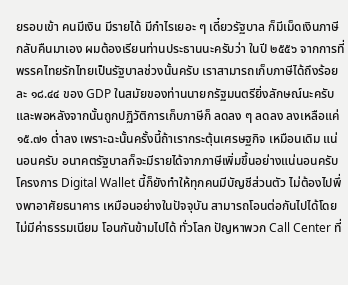ยรอบเข้า คนมีเงิน มีรายได้ มีกำไรเยอะ ๆ เดี๋ยวรัฐบาล ก็มีเม็ดเงินภาษีกลับคืนมาเอง ผมต้องเรียนท่านประธานนะครับว่า ในปี ๒๕๕๖ จากการที่ พรรคไทยรักไทยเป็นรัฐบาลช่วงนั้นครับ เราสามารถเก็บภาษีได้ถึงร้อยละ ๑๘.๔๔ ของ GDP ในสมัยของท่านนายกรัฐมนตรียิ่งลักษณ์นะครับ และพอหลังจากนั้นถูกปฏิวัติการเก็บภาษีก็ ลดลง ๆ ลดลง ลงเหลือแค่ ๑๕.๗๑ ต่ำลง เพราะฉะนั้นครั้งนี้ถ้าเรากระตุ้นเศรษฐกิจ เหมือนเดิม แน่นอนครับ อนาคตรัฐบาลก็จะมีรายได้จากภาษีเพิ่มขึ้นอย่างแน่นอนครับ โครงการ Digital Wallet นี้ก็ยังทำให้ทุกคนมีบัญชีส่วนตัว ไม่ต้องไปพึ่งพาอาศัยธนาคาร เหมือนอย่างในปัจจุบัน สามารถโอนต่อกันไปได้โดยไม่มีค่าธรรมเนียม โอนกันข้ามไปได้ ทั่วโลก ปัญหาพวก Call Center ที่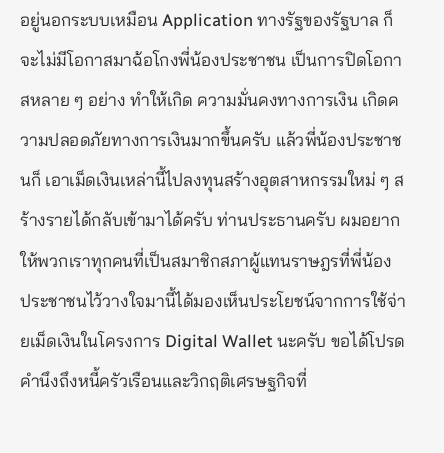อยู่นอกระบบเหมือน Application ทางรัฐของรัฐบาล ก็จะไม่มีโอกาสมาฉ้อโกงพี่น้องประชาชน เป็นการปิดโอกาสหลาย ๆ อย่าง ทำให้เกิด ความมั่นคงทางการเงิน เกิดความปลอดภัยทางการเงินมากขึ้นครับ แล้วพี่น้องประชาชนก็ เอาเม็ดเงินเหล่านี้ไปลงทุนสร้างอุตสาหกรรมใหม่ ๆ สร้างรายได้กลับเข้ามาได้ครับ ท่านประธานครับ ผมอยากให้พวกเราทุกคนที่เป็นสมาชิกสภาผู้แทนราษฎรที่พี่น้อง ประชาชนไว้วางใจมานี้ได้มองเห็นประโยชน์จากการใช้จ่ายเม็ดเงินในโครงการ Digital Wallet นะครับ ขอได้โปรดคำนึงถึงหนี้ครัวเรือนและวิกฤติเศรษฐกิจที่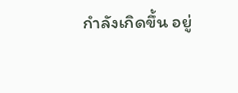กำลังเกิดขึ้น อยู่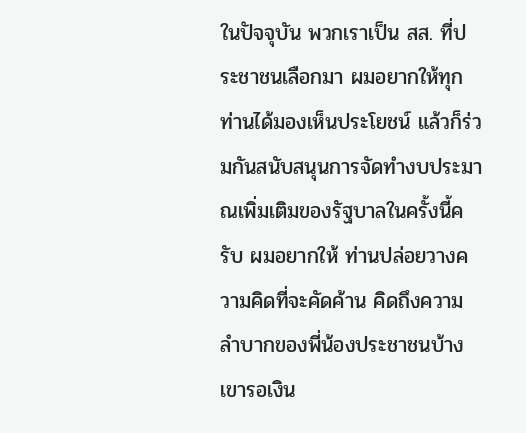ในปัจจุบัน พวกเราเป็น สส. ที่ประชาชนเลือกมา ผมอยากให้ทุกท่านได้มองเห็นประโยชน์ แล้วก็ร่วมกันสนับสนุนการจัดทำงบประมาณเพิ่มเติมของรัฐบาลในครั้งนี้ครับ ผมอยากให้ ท่านปล่อยวางความคิดที่จะคัดค้าน คิดถึงความลำบากของพี่น้องประชาชนบ้าง เขารอเงิน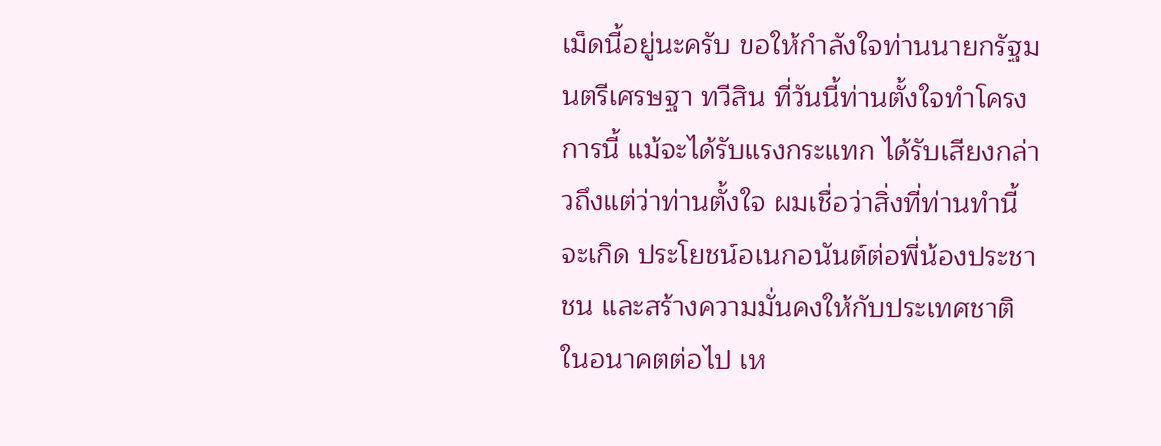เม็ดนี้อยู่นะครับ ขอให้กำลังใจท่านนายกรัฐมนตรีเศรษฐา ทวีสิน ที่วันนี้ท่านตั้งใจทำโครงการนี้ แม้จะได้รับแรงกระแทก ได้รับเสียงกล่าวถึงแต่ว่าท่านตั้งใจ ผมเชื่อว่าสิ่งที่ท่านทำนี้จะเกิด ประโยชน์อเนกอนันต์ต่อพี่น้องประชาชน และสร้างความมั่นคงให้กับประเทศชาติ ในอนาคตต่อไป เห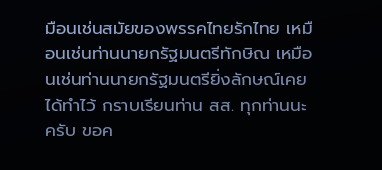มือนเช่นสมัยของพรรคไทยรักไทย เหมือนเช่นท่านนายกรัฐมนตรีทักษิณ เหมือนเช่นท่านนายกรัฐมนตรียิ่งลักษณ์เคยได้ทำไว้ กราบเรียนท่าน สส. ทุกท่านนะครับ ขอค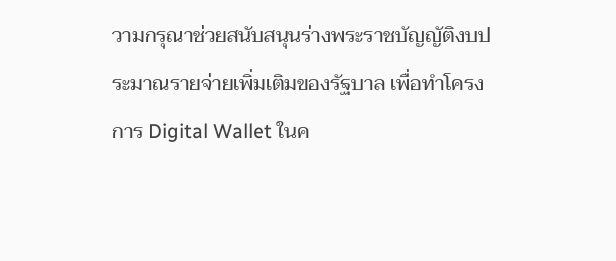วามกรุณาช่วยสนับสนุนร่างพระราชบัญญัติงบประมาณรายจ่ายเพิ่มเติมของรัฐบาล เพื่อทำโครงการ Digital Wallet ในค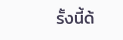รั้งนี้ด้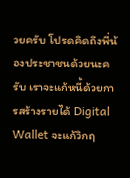วยครับ โปรดคิดถึงพี่น้องประชาชนด้วยนะครับ เราจะแก้หนี้ด้วยการสร้างรายได้ Digital Wallet จะแก้วิกฤ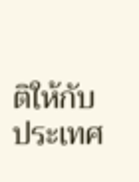ติให้กับประเทศ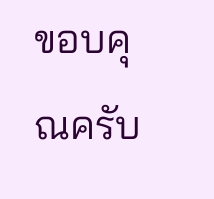ขอบคุณครับ